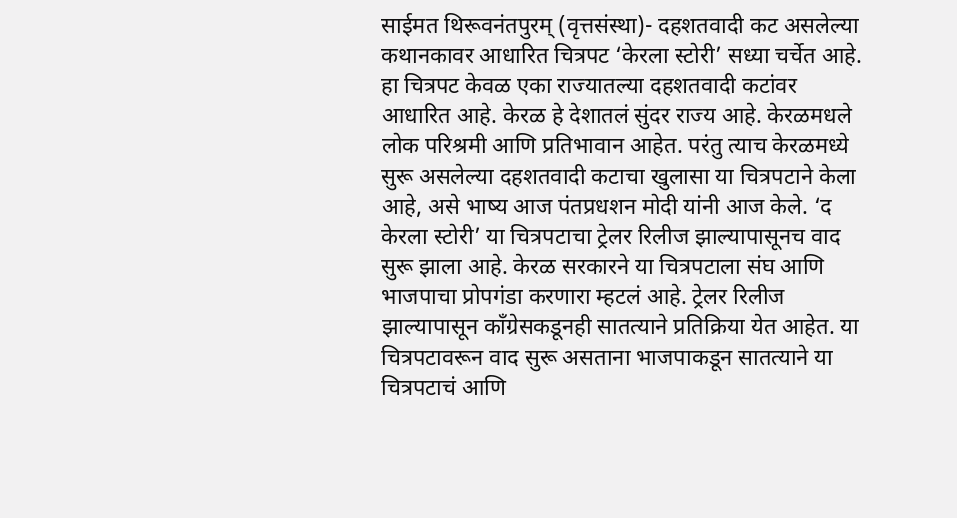साईमत थिरूवनंतपुरम् (वृत्तसंस्था)- दहशतवादी कट असलेल्या कथानकावर आधारित चित्रपट ‘केरला स्टोरी’ सध्या चर्चेत आहे. हा चित्रपट केवळ एका राज्यातल्या दहशतवादी कटांवर आधारित आहे. केरळ हे देशातलं सुंदर राज्य आहे. केरळमधले लोक परिश्रमी आणि प्रतिभावान आहेत. परंतु त्याच केरळमध्ये सुरू असलेल्या दहशतवादी कटाचा खुलासा या चित्रपटाने केला आहे, असे भाष्य आज पंतप्रधशन मोदी यांनी आज केले. ‘द केरला स्टोरी’ या चित्रपटाचा ट्रेलर रिलीज झाल्यापासूनच वाद सुरू झाला आहे. केरळ सरकारने या चित्रपटाला संघ आणि भाजपाचा प्रोपगंडा करणारा म्हटलं आहे. ट्रेलर रिलीज झाल्यापासून काँग्रेसकडूनही सातत्याने प्रतिक्रिया येत आहेत. या चित्रपटावरून वाद सुरू असताना भाजपाकडून सातत्याने या चित्रपटाचं आणि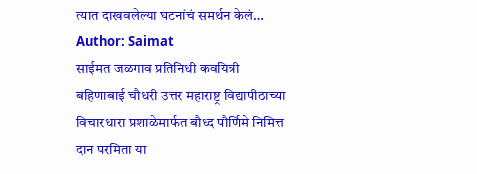त्यात दाखवलेल्या घटनांचं समर्थन केलं…
Author: Saimat
साईमत जळगाव प्रतिनिधी कवयित्री बहिणाबाई चौधरी उत्तर महाराष्ट्र विद्यापीठाच्या विचारधारा प्रशाळेमार्फत बौध्द पौर्णिमे निमित्त दान परमिता या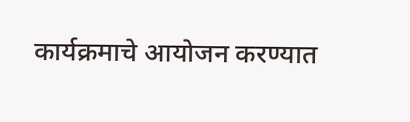कार्यक्रमाचे आयोजन करण्यात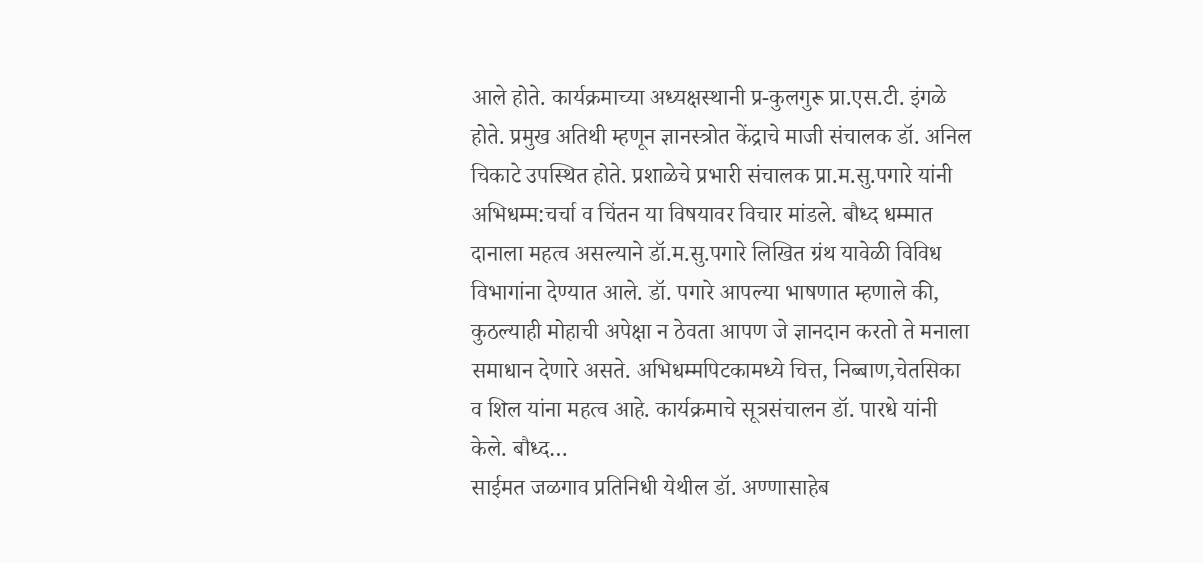आले होते. कार्यक्रमाच्या अध्यक्षस्थानी प्र-कुलगुरू प्रा.एस.टी. इंगळे होते. प्रमुख अतिथी म्हणून ज्ञानस्त्रोत केंद्राचे माजी संचालक डॉ. अनिल चिकाटे उपस्थित होते. प्रशाळेचे प्रभारी संचालक प्रा.म.सु.पगारे यांनी अभिधम्म:चर्चा व चिंतन या विषयावर विचार मांडले. बौध्द धम्मात दानाला महत्व असल्याने डॉ.म.सु.पगारे लिखित ग्रंथ यावेळी विविध विभागांना देण्यात आले. डॉ. पगारे आपल्या भाषणात म्हणाले की, कुठल्याही मोहाची अपेक्षा न ठेवता आपण जे ज्ञानदान करतो ते मनाला समाधान देणारे असते. अभिधम्मपिटकामध्ये चित्त, निब्बाण,चेतसिका व शिल यांना महत्व आहे. कार्यक्रमाचे सूत्रसंचालन डॉ. पारधे यांनी केले. बौध्द…
साईमत जळगाव प्रतिनिधी येथील डॉ. अण्णासाहेब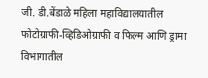जी. डी.बेंडाळे महिला महाविद्यालयातील फोटोग्राफी-व्हिडिओग्राफी व फिल्म आणि ड्रामा विभागातील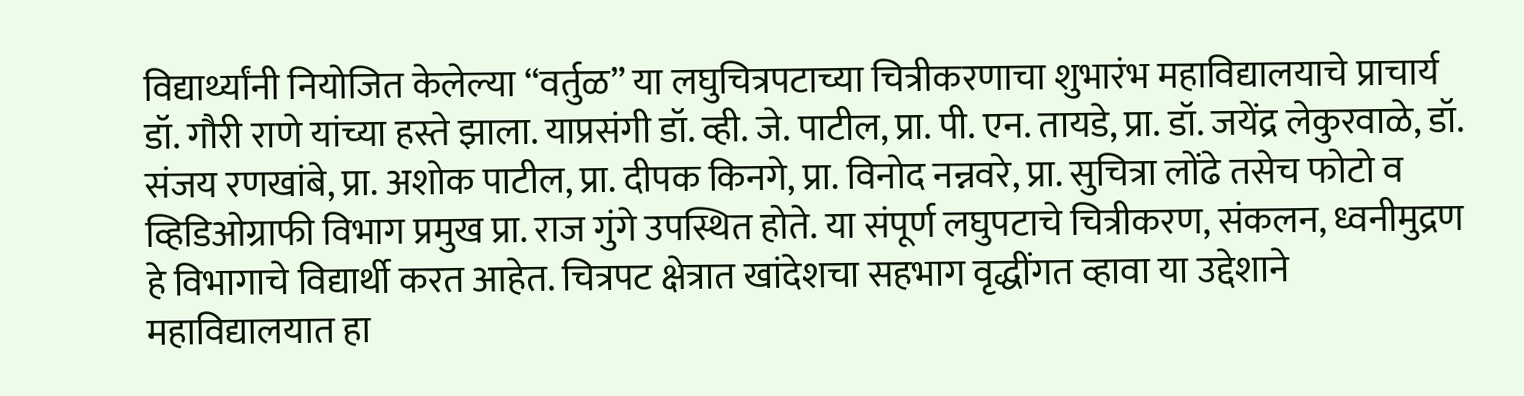विद्यार्थ्यांनी नियोजित केलेल्या “वर्तुळ” या लघुचित्रपटाच्या चित्रीकरणाचा शुभारंभ महाविद्यालयाचे प्राचार्य डॉ. गौरी राणे यांच्या हस्ते झाला. याप्रसंगी डॉ. व्ही. जे. पाटील, प्रा. पी. एन. तायडे, प्रा. डॉ. जयेंद्र लेकुरवाळे, डॉ. संजय रणखांबे, प्रा. अशोक पाटील, प्रा. दीपक किनगे, प्रा. विनोद नन्नवरे, प्रा. सुचित्रा लोंढे तसेच फोटो व व्हिडिओग्राफी विभाग प्रमुख प्रा. राज गुंगे उपस्थित होते. या संपूर्ण लघुपटाचे चित्रीकरण, संकलन, ध्वनीमुद्रण हे विभागाचे विद्यार्थी करत आहेत. चित्रपट क्षेत्रात खांदेशचा सहभाग वृद्धींगत व्हावा या उद्देशाने महाविद्यालयात हा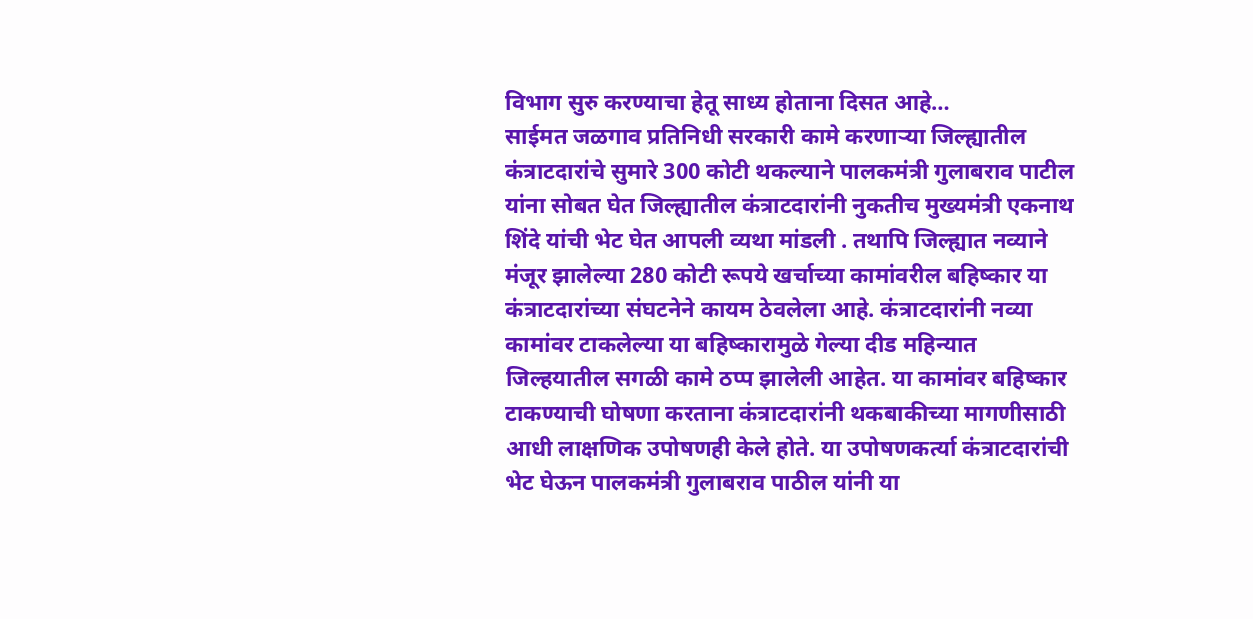विभाग सुरु करण्याचा हेतू साध्य होताना दिसत आहे…
साईमत जळगाव प्रतिनिधी सरकारी कामे करणाऱ्या जिल्ह्यातील कंत्राटदारांचे सुमारे 300 कोटी थकल्याने पालकमंत्री गुलाबराव पाटील यांना सोबत घेत जिल्ह्यातील कंत्राटदारांनी नुकतीच मुख्यमंत्री एकनाथ शिंदे यांची भेट घेत आपली व्यथा मांडली . तथापि जिल्ह्यात नव्याने मंजूर झालेल्या 280 कोटी रूपये खर्चाच्या कामांवरील बहिष्कार या कंत्राटदारांच्या संघटनेने कायम ठेवलेला आहे. कंत्राटदारांनी नव्या कामांवर टाकलेल्या या बहिष्कारामुळे गेल्या दीड महिन्यात जिल्हयातील सगळी कामे ठप्प झालेली आहेत. या कामांवर बहिष्कार टाकण्याची घोषणा करताना कंत्राटदारांनी थकबाकीच्या मागणीसाठी आधी लाक्षणिक उपोषणही केले होते. या उपोषणकर्त्या कंत्राटदारांची भेट घेऊन पालकमंत्री गुलाबराव पाठील यांनी या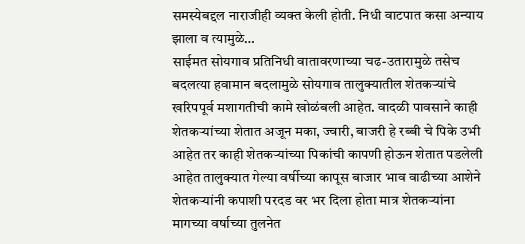समस्येबद्दल नाराजीही व्यक्त केली होती. निधी वाटपात कसा अन्याय झाला व त्यामुळे…
साईमत सोयगाव प्रतिनिधी वातावरणाच्या चढ-उतारामुळे तसेच बदलत्या हवामान बदलामुळे सोयगाव तालुक्यातील शेतकऱ्यांचे खरिपपूर्व मशागतीची कामे खोळंबली आहेत. वादळी पावसाने काही शेतकऱ्यांच्या शेतात अजून मका, ज्वारी, बाजरी हे रब्बी चे पिके उभी आहेत तर काही शेतकऱ्यांच्या पिकांची कापणी होऊन शेतात पडलेली आहेत तालुक्यात गेल्या वर्षीच्या कापूस बाजार भाव वाढीच्या आशेने शेतकऱ्यांनी कपाशी परदड वर भर दिला होता मात्र शेतकऱ्यांना मागच्या वर्षाच्या तुलनेत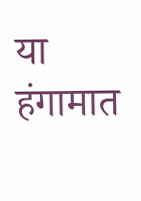या हंगामात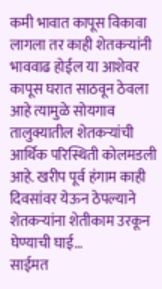कमी भावात कापूस विकावा लागला तर काही शेतकऱ्यांनी भाववाढ होईल या आशेवर कापूस घरात साठवून ठेवला आहे त्यामुळे सोयगाव तालुक्यातील शेतकऱ्यांची आर्थिक परिस्थिती कोलमडली आहे. खरीप पूर्व हंगाम काही दिवसांवर येऊन ठेपल्याने शेतकऱ्यांना शेतीकाम उरकून घेण्याची घाई…
साईमत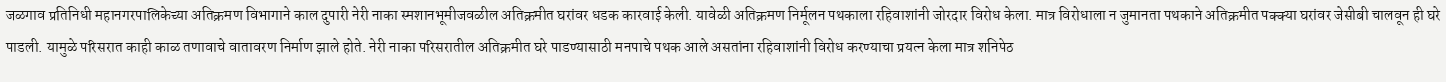जळगाव प्रतिनिधी महानगरपालिकेच्या अतिक्रमण विभागाने काल दुपारी नेरी नाका स्मशानभूमीजवळील अतिक्रमीत घरांवर धडक कारवाई केली. यावेळी अतिक्रमण निर्मूलन पथकाला रहिवाशांनी जोरदार विरोध केला. मात्र विरोधाला न जुमानता पथकाने अतिक्रमीत पक्क्या घरांवर जेसीबी चालवून ही घरे पाडली. यामुळे परिसरात काही काळ तणावाचे वातावरण निर्माण झाले होते. नेरी नाका परिसरातील अतिक्रमीत घरे पाडण्यासाठी मनपाचे पथक आले असतांना रहिवाशांनी विरोध करण्याचा प्रयत्न केला मात्र शनिपेठ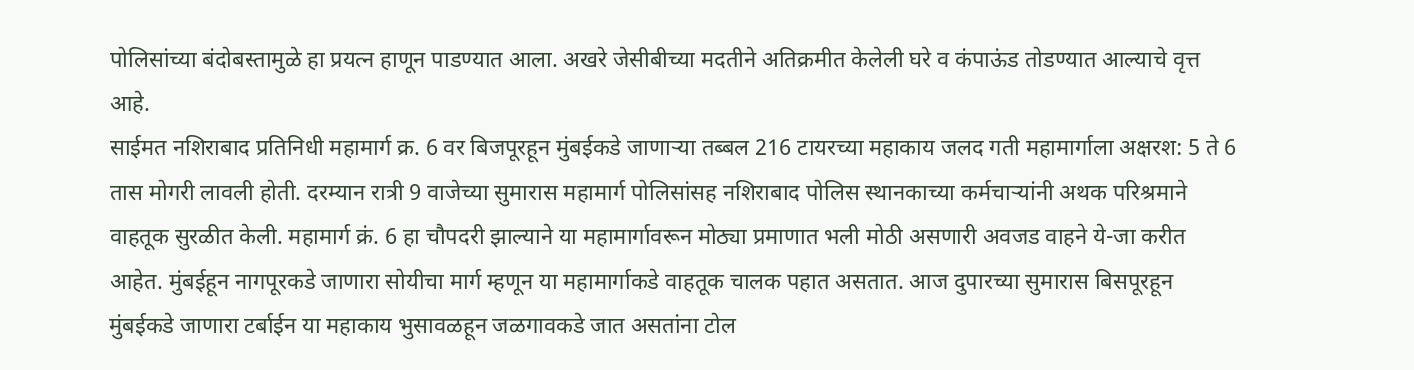पोलिसांच्या बंदोबस्तामुळे हा प्रयत्न हाणून पाडण्यात आला. अखरे जेसीबीच्या मदतीने अतिक्रमीत केलेली घरे व कंपाऊंड तोडण्यात आल्याचे वृत्त आहे.
साईमत नशिराबाद प्रतिनिधी महामार्ग क्र. 6 वर बिजपूरहून मुंबईकडे जाणाऱ्या तब्बल 216 टायरच्या महाकाय जलद गती महामार्गाला अक्षरश: 5 ते 6 तास मोगरी लावली होती. दरम्यान रात्री 9 वाजेच्या सुमारास महामार्ग पोलिसांसह नशिराबाद पोलिस स्थानकाच्या कर्मचाऱ्यांनी अथक परिश्रमाने वाहतूक सुरळीत केली. महामार्ग क्रं. 6 हा चौपदरी झाल्याने या महामार्गावरून मोठ्या प्रमाणात भली मोठी असणारी अवजड वाहने ये-जा करीत आहेत. मुंबईहून नागपूरकडे जाणारा सोयीचा मार्ग म्हणून या महामार्गाकडे वाहतूक चालक पहात असतात. आज दुपारच्या सुमारास बिसपूरहून मुंबईकडे जाणारा टर्बाईन या महाकाय भुसावळहून जळगावकडे जात असतांना टोल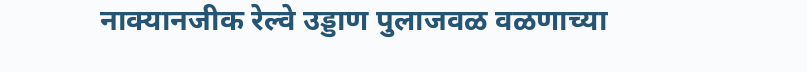नाक्यानजीक रेल्वे उड्डाण पुलाजवळ वळणाच्या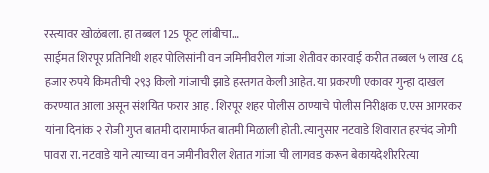रस्त्यावर खोळंबला. हा तब्बल 125 फूट लांबीचा…
साईमत शिरपूर प्रतिनिधी शहर पोलिसांनी वन जमिनीवरील गांजा शेतीवर कारवाई करीत तब्बल ५ लाख ८६ हजार रुपये किमतीची २९३ किलो गांजाची झाडे हस्तगत केली आहेत. या प्रकरणी एकावर गुन्हा दाखल करण्यात आला असून संशयित फरार आह . शिरपूर शहर पोलीस ठाण्याचे पोलीस निरीक्षक ए.एस आगरकर यांना दिनांक २ रोजी गुप्त बातमी दारामार्फत बातमी मिळाली होती. त्यानुसार नटवाडे शिवारात हरचंद जोगी पावरा रा. नटवाडे याने त्याच्या वन जमीनीवरील शेतात गांजा ची लागवड करून बेकायदेशीररित्या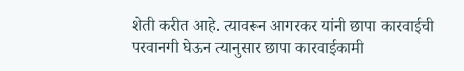शेती करीत आहे. त्यावरून आगरकर यांनी छापा कारवाईची परवानगी घेऊन त्यानुसार छापा कारवाईकामी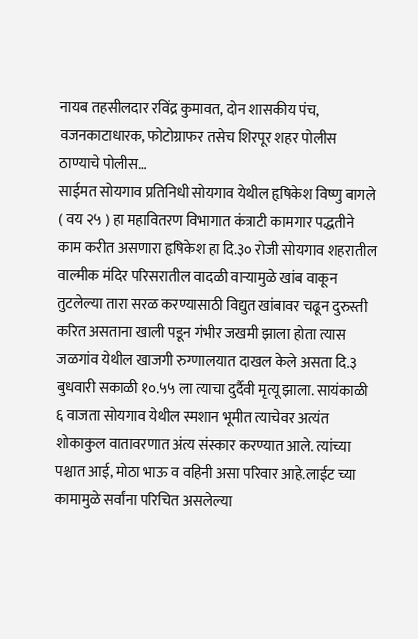नायब तहसीलदार रविंद्र कुमावत, दोन शासकीय पंच, वजनकाटाधारक, फोटोग्राफर तसेच शिरपूर शहर पोलीस ठाण्याचे पोलीस…
साईमत सोयगाव प्रतिनिधी सोयगाव येथील हृषिकेश विष्णु बागले ( वय २५ ) हा महावितरण विभागात कंत्राटी कामगार पद्धतीने काम करीत असणारा हृषिकेश हा दि.३० रोजी सोयगाव शहरातील वाल्मीक मंदिर परिसरातील वादळी वाऱ्यामुळे खांब वाकून तुटलेल्या तारा सरळ करण्यासाठी विद्युत खांबावर चढून दुरुस्ती करित असताना खाली पडून गंभीर जखमी झाला होता त्यास जळगांव येथील खाजगी रुग्णालयात दाखल केले असता दि.३ बुधवारी सकाळी १०.५५ ला त्याचा दुर्दैवी मृत्यू झाला. सायंकाळी ६ वाजता सोयगाव येथील स्मशान भूमीत त्याचेवर अत्यंत शोकाकुल वातावरणात अंत्य संस्कार करण्यात आले. त्यांच्या पश्चात आई, मोठा भाऊ व वहिनी असा परिवार आहे.लाईट च्या कामामुळे सर्वांना परिचित असलेल्या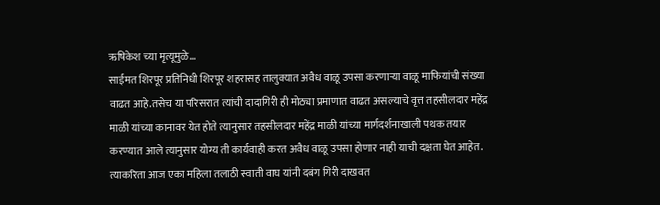ऋषिकेश च्या मृत्यूमुळे…
साईमत शिरपूर प्रतिनिधी शिरपूर शहरासह तालुक्यात अवैध वाळू उपसा करणाऱ्या वाळू माफियांची संख्या वाढत आहे.तसेच या परिसरात त्यांची दादागिरी ही मोठ्या प्रमाणात वाढत असल्याचे वृत्त तहसीलदार महेंद्र माळी यांच्या कानावर येत होते त्यानुसार तहसीलदार महेंद्र माळी यांच्या मार्गदर्शनाखाली पथक तयार करण्यात आले त्यानुसार योग्य ती कार्यवाही करत अवैध वाळू उपसा होणार नाही याची दक्षता घेत आहेत. त्याकरिता आज एका महिला तलाठी स्वाती वाघ यांनी दबंग गिरी दाखवत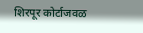शिरपूर कोर्टाजवळ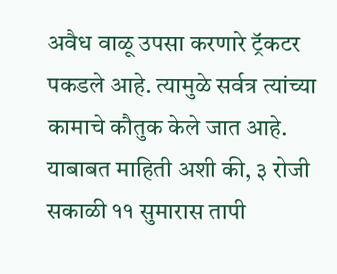अवैध वाळू उपसा करणारे ट्रॅकटर पकडले आहे. त्यामुळे सर्वत्र त्यांच्या कामाचे कौतुक केले जात आहे. याबाबत माहिती अशी की, ३ रोजी सकाळी ११ सुमारास तापी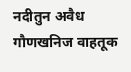नदीतुन अवैध गौणखनिज वाहतूक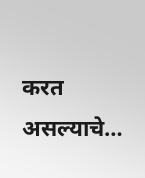करत असल्याचे…